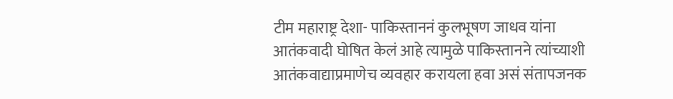टीम महाराष्ट्र देशा- पाकिस्ताननं कुलभूषण जाधव यांना आतंकवादी घोषित केलं आहे त्यामुळे पाकिस्तानने त्यांच्याशी आतंकवाद्याप्रमाणेच व्यवहार करायला हवा असं संतापजनक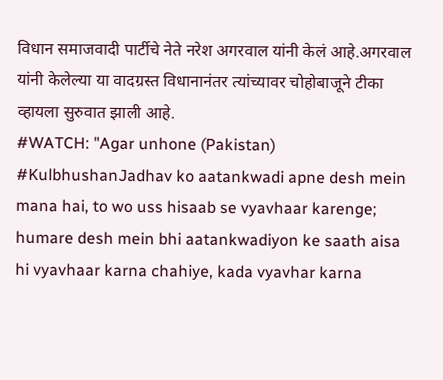विधान समाजवादी पार्टीचे नेते नरेश अगरवाल यांनी केलं आहे.अगरवाल यांनी केलेल्या या वादग्रस्त विधानानंतर त्यांच्यावर चोहोबाजूने टीका व्हायला सुरुवात झाली आहे.
#WATCH: "Agar unhone (Pakistan) #KulbhushanJadhav ko aatankwadi apne desh mein mana hai, to wo uss hisaab se vyavhaar karenge; humare desh mein bhi aatankwadiyon ke saath aisa hi vyavhaar karna chahiye, kada vyavhar karna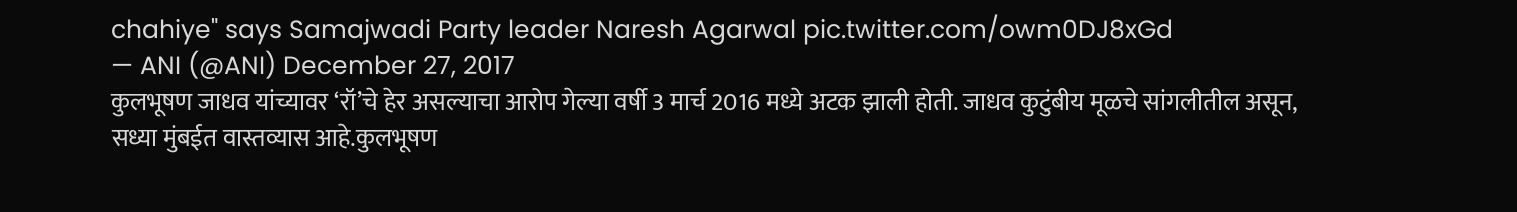chahiye" says Samajwadi Party leader Naresh Agarwal pic.twitter.com/owm0DJ8xGd
— ANI (@ANI) December 27, 2017
कुलभूषण जाधव यांच्यावर ‘रॉ’चे हेर असल्याचा आरोप गेल्या वर्षी 3 मार्च 2016 मध्ये अटक झाली होती. जाधव कुटुंबीय मूळचे सांगलीतील असून, सध्या मुंबईत वास्तव्यास आहे.कुलभूषण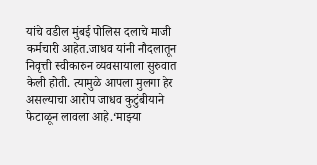यांचे वडील मुंबई पोलिस दलाचे माजी कर्मचारी आहेत.जाधव यांनी नौदलातून निवृत्ती स्वीकारुन व्यवसायाला सुरुवात केली होती. त्यामुळे आपला मुलगा हेर असल्याचा आरोप जाधव कुटुंबीयाने फेटाळून लावला आहे.‘माझ्या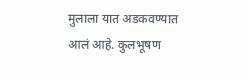मुलाला यात अडकवण्यात आलं आहे. कुलभूषण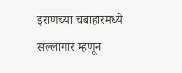इराणच्या चबाहारमध्ये सल्लागार म्हणून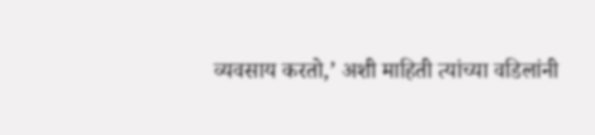व्यवसाय करतो,’ अशी माहिती त्यांच्या वडिलांनी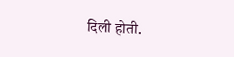दिली होती.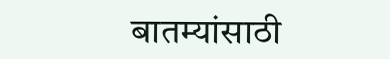बातम्यांसाठी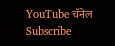YouTube चॅनेल Subscribe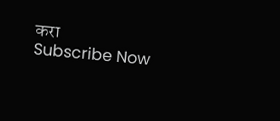करा
Subscribe Now